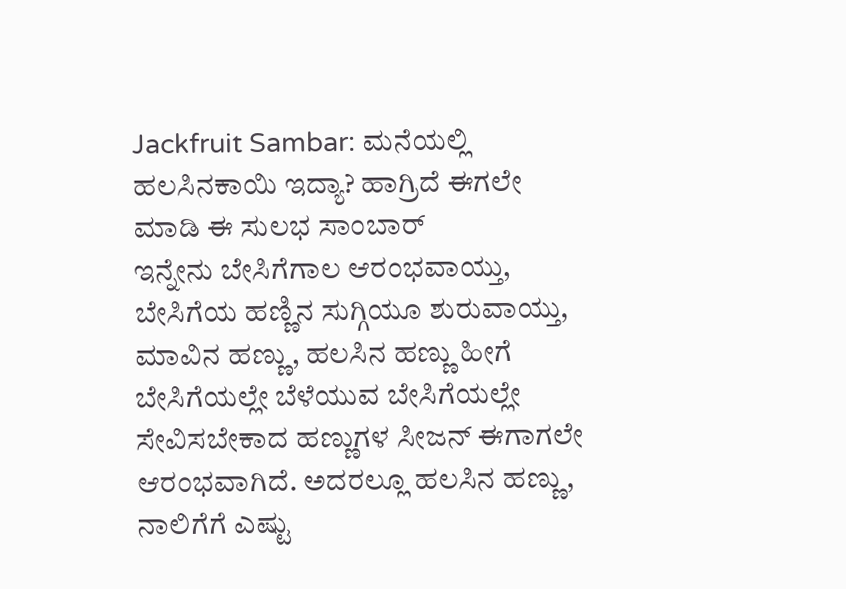Jackfruit Sambar: ಮನೆಯಲ್ಲಿ ಹಲಸಿನಕಾಯಿ ಇದ್ಯಾ? ಹಾಗ್ರಿದೆ ಈಗಲೇ ಮಾಡಿ ಈ ಸುಲಭ ಸಾಂಬಾರ್
ಇನ್ನೇನು ಬೇಸಿಗೆಗಾಲ ಆರಂಭವಾಯ್ತು, ಬೇಸಿಗೆಯ ಹಣ್ಣಿನ ಸುಗ್ಗಿಯೂ ಶುರುವಾಯ್ತು, ಮಾವಿನ ಹಣ್ಣು, ಹಲಸಿನ ಹಣ್ಣು ಹೀಗೆ ಬೇಸಿಗೆಯಲ್ಲೇ ಬೆಳೆಯುವ ಬೇಸಿಗೆಯಲ್ಲೇ ಸೇವಿಸಬೇಕಾದ ಹಣ್ಣುಗಳ ಸೀಜನ್ ಈಗಾಗಲೇ ಆರಂಭವಾಗಿದೆ. ಅದರಲ್ಲೂ ಹಲಸಿನ ಹಣ್ಣು, ನಾಲಿಗೆಗೆ ಎಷ್ಟು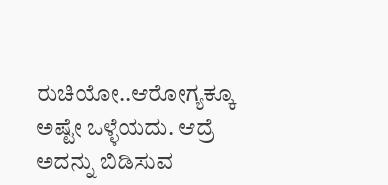ರುಚಿಯೋ..ಆರೋಗ್ಯಕ್ಕೂ ಅಷ್ಟೇ ಒಳ್ಳೆಯದು. ಆದ್ರೆ ಅದನ್ನು ಬಿಡಿಸುವ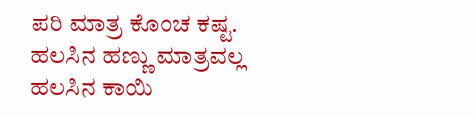ಪರಿ ಮಾತ್ರ ಕೊಂಚ ಕಷ್ಟ.
ಹಲಸಿನ ಹಣ್ಣು ಮಾತ್ರವಲ್ಲ ಹಲಸಿನ ಕಾಯಿ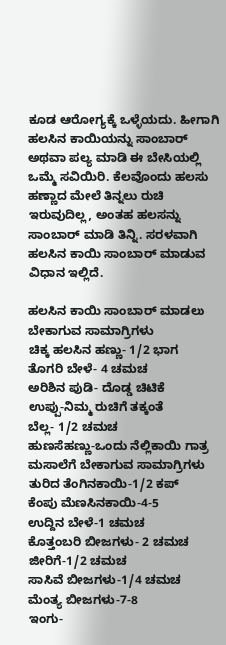ಕೂಡ ಆರೋಗ್ಯಕ್ಕೆ ಒಳ್ಳೆಯದು. ಹೀಗಾಗಿ ಹಲಸಿನ ಕಾಯಿಯನ್ನು ಸಾಂಬಾರ್ ಅಥವಾ ಪಲ್ಯ ಮಾಡಿ ಈ ಬೇಸಿಯಲ್ಲಿ ಒಮ್ಮೆ ಸವಿಯಿರಿ. ಕೆಲವೊಂದು ಹಲಸು ಹಣ್ಣಾದ ಮೇಲೆ ತಿನ್ನಲು ರುಚಿ ಇರುವುದಿಲ್ಲ, ಅಂತಹ ಹಲಸನ್ನು ಸಾಂಬಾರ್ ಮಾಡಿ ತಿನ್ನಿ. ಸರಳವಾಗಿ ಹಲಸಿನ ಕಾಯಿ ಸಾಂಬಾರ್ ಮಾಡುವ ವಿಧಾನ ಇಲ್ಲಿದೆ.

ಹಲಸಿನ ಕಾಯಿ ಸಾಂಬಾರ್ ಮಾಡಲು ಬೇಕಾಗುವ ಸಾಮಾಗ್ರಿಗಳು
ಚಿಕ್ಕ ಹಲಸಿನ ಹಣ್ಣು- 1/2 ಭಾಗ
ತೊಗರಿ ಬೇಳೆ- 4 ಚಮಚ
ಅರಿಶಿನ ಪುಡಿ- ದೊಡ್ಡ ಚಿಟಿಕೆ
ಉಪ್ಪು-ನಿಮ್ಮ ರುಚಿಗೆ ತಕ್ಕಂತೆ
ಬೆಲ್ಲ- 1/2 ಚಮಚ
ಹುಣಸೆಹಣ್ಣು-ಒಂದು ನೆಲ್ಲಿಕಾಯಿ ಗಾತ್ರ
ಮಸಾಲೆಗೆ ಬೇಕಾಗುವ ಸಾಮಾಗ್ರಿಗಳು
ತುರಿದ ತೆಂಗಿನಕಾಯಿ-1/2 ಕಪ್
ಕೆಂಪು ಮೆಣಸಿನಕಾಯಿ-4-5
ಉದ್ದಿನ ಬೇಳೆ-1 ಚಮಚ
ಕೊತ್ತಂಬರಿ ಬೀಜಗಳು- 2 ಚಮಚ
ಜೀರಿಗೆ-1/2 ಚಮಚ
ಸಾಸಿವೆ ಬೀಜಗಳು-1/4 ಚಮಚ
ಮೆಂತ್ಯ ಬೀಜಗಳು-7-8
ಇಂಗು-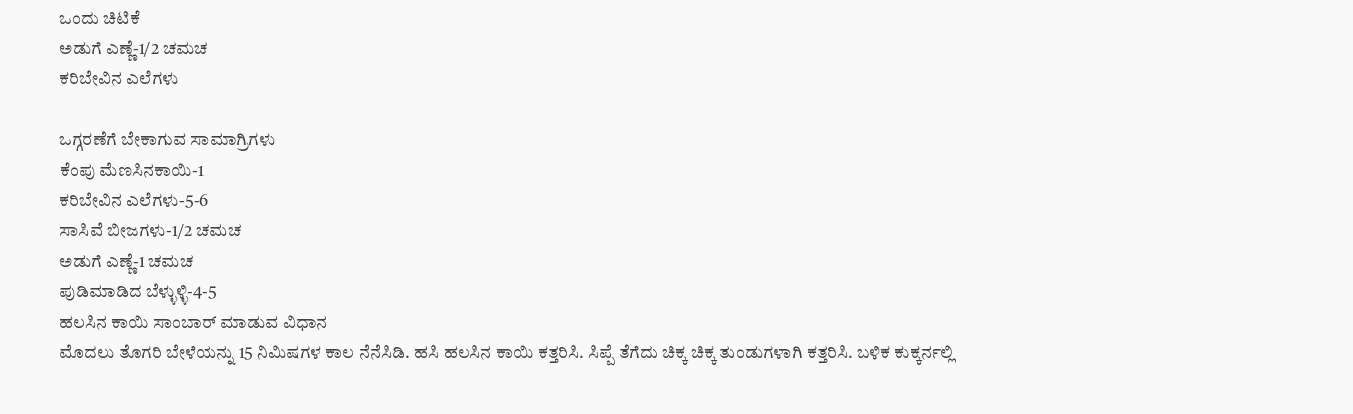ಒಂದು ಚಿಟಿಕೆ
ಅಡುಗೆ ಎಣ್ಣೆ-1/2 ಚಮಚ
ಕರಿಬೇವಿನ ಎಲೆಗಳು

ಒಗ್ಗರಣೆಗೆ ಬೇಕಾಗುವ ಸಾಮಾಗ್ರಿಗಳು
ಕೆಂಪು ಮೆಣಸಿನಕಾಯಿ-1
ಕರಿಬೇವಿನ ಎಲೆಗಳು-5-6
ಸಾಸಿವೆ ಬೀಜಗಳು-1/2 ಚಮಚ
ಅಡುಗೆ ಎಣ್ಣೆ-1 ಚಮಚ
ಪುಡಿಮಾಡಿದ ಬೆಳ್ಳುಳ್ಳಿ-4-5
ಹಲಸಿನ ಕಾಯಿ ಸಾಂಬಾರ್ ಮಾಡುವ ವಿಧಾನ
ಮೊದಲು ತೊಗರಿ ಬೇಳೆಯನ್ನು 15 ನಿಮಿಷಗಳ ಕಾಲ ನೆನೆಸಿಡಿ. ಹಸಿ ಹಲಸಿನ ಕಾಯಿ ಕತ್ತರಿಸಿ. ಸಿಪ್ಪೆ ತೆಗೆದು ಚಿಕ್ಕ ಚಿಕ್ಕ ತುಂಡುಗಳಾಗಿ ಕತ್ತರಿಸಿ. ಬಳಿಕ ಕುಕ್ಕರ್ನಲ್ಲಿ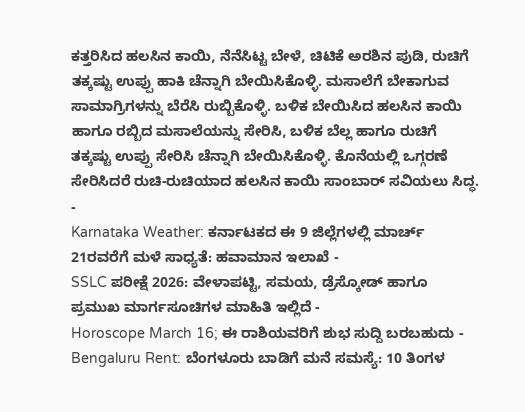ಕತ್ತರಿಸಿದ ಹಲಸಿನ ಕಾಯಿ, ನೆನೆಸಿಟ್ಟ ಬೇಳೆ, ಚಿಟಿಕೆ ಅರಶಿನ ಪುಡಿ, ರುಚಿಗೆ ತಕ್ಕಷ್ಟು ಉಪ್ಪು ಹಾಕಿ ಚೆನ್ನಾಗಿ ಬೇಯಿಸಿಕೊಳ್ಳಿ. ಮಸಾಲೆಗೆ ಬೇಕಾಗುವ ಸಾಮಾಗ್ರಿಗಳನ್ನು ಬೆರೆಸಿ ರುಬ್ಬಿಕೊಳ್ಳಿ. ಬಳಿಕ ಬೇಯಿಸಿದ ಹಲಸಿನ ಕಾಯಿ ಹಾಗೂ ರಬ್ಬಿದ ಮಸಾಲೆಯನ್ನು ಸೇರಿಸಿ, ಬಳಿಕ ಬೆಲ್ಲ ಹಾಗೂ ರುಚಿಗೆ ತಕ್ಕಷ್ಟು ಉಪ್ಪು ಸೇರಿಸಿ ಚೆನ್ನಾಗಿ ಬೇಯಿಸಿಕೊಳ್ಳಿ. ಕೊನೆಯಲ್ಲಿ ಒಗ್ಗರಣೆ ಸೇರಿಸಿದರೆ ರುಚಿ-ರುಚಿಯಾದ ಹಲಸಿನ ಕಾಯಿ ಸಾಂಬಾರ್ ಸವಿಯಲು ಸಿದ್ಧ.
-
Karnataka Weather: ಕರ್ನಾಟಕದ ಈ 9 ಜಿಲ್ಲೆಗಳಲ್ಲಿ ಮಾರ್ಚ್ 21ರವರೆಗೆ ಮಳೆ ಸಾಧ್ಯತೆ: ಹವಾಮಾನ ಇಲಾಖೆ -
SSLC ಪರೀಕ್ಷೆ 2026: ವೇಳಾಪಟ್ಟಿ, ಸಮಯ, ಡ್ರೆಸ್ಕೋಡ್ ಹಾಗೂ ಪ್ರಮುಖ ಮಾರ್ಗಸೂಚಿಗಳ ಮಾಹಿತಿ ಇಲ್ಲಿದೆ -
Horoscope March 16; ಈ ರಾಶಿಯವರಿಗೆ ಶುಭ ಸುದ್ದಿ ಬರಬಹುದು -
Bengaluru Rent: ಬೆಂಗಳೂರು ಬಾಡಿಗೆ ಮನೆ ಸಮಸ್ಯೆ: 10 ತಿಂಗಳ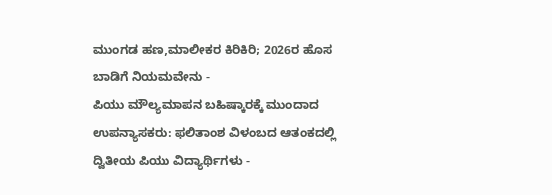ಮುಂಗಡ ಹಣ,ಮಾಲೀಕರ ಕಿರಿಕಿರಿ; 2026ರ ಹೊಸ ಬಾಡಿಗೆ ನಿಯಮವೇನು -
ಪಿಯು ಮೌಲ್ಯಮಾಪನ ಬಹಿಷ್ಕಾರಕ್ಕೆ ಮುಂದಾದ ಉಪನ್ಯಾಸಕರು: ಫಲಿತಾಂಶ ವಿಳಂಬದ ಆತಂಕದಲ್ಲಿ ದ್ವಿತೀಯ ಪಿಯು ವಿದ್ಯಾರ್ಥಿಗಳು -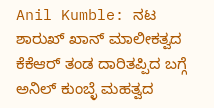Anil Kumble: ನಟ ಶಾರುಖ್ ಖಾನ್ ಮಾಲೀಕತ್ವದ ಕೆಕೆಆರ್ ತಂಡ ದಾರಿತಪ್ಪಿದ ಬಗ್ಗೆ ಅನಿಲ್ ಕುಂಬ್ಳೆ ಮಹತ್ವದ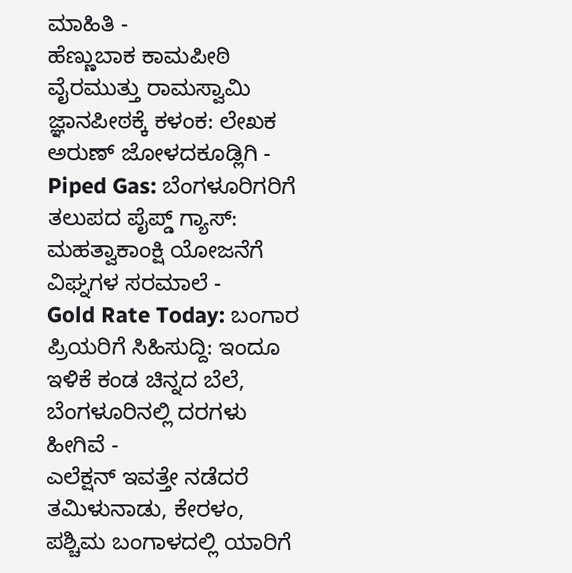ಮಾಹಿತಿ -
ಹೆಣ್ಣುಬಾಕ ಕಾಮಪೀಠಿ ವೈರಮುತ್ತು ರಾಮಸ್ವಾಮಿ ಜ್ಞಾನಪೀಠಕ್ಕೆ ಕಳಂಕ: ಲೇಖಕ ಅರುಣ್ ಜೋಳದಕೂಡ್ಲಿಗಿ -
Piped Gas: ಬೆಂಗಳೂರಿಗರಿಗೆ ತಲುಪದ ಪೈಪ್ಡ್ ಗ್ಯಾಸ್: ಮಹತ್ವಾಕಾಂಕ್ಷಿ ಯೋಜನೆಗೆ ವಿಘ್ನಗಳ ಸರಮಾಲೆ -
Gold Rate Today: ಬಂಗಾರ ಪ್ರಿಯರಿಗೆ ಸಿಹಿಸುದ್ದಿ: ಇಂದೂ ಇಳಿಕೆ ಕಂಡ ಚಿನ್ನದ ಬೆಲೆ, ಬೆಂಗಳೂರಿನಲ್ಲಿ ದರಗಳು ಹೀಗಿವೆ -
ಎಲೆಕ್ಷನ್ ಇವತ್ತೇ ನಡೆದರೆ ತಮಿಳುನಾಡು, ಕೇರಳಂ, ಪಶ್ಚಿಮ ಬಂಗಾಳದಲ್ಲಿ ಯಾರಿಗೆ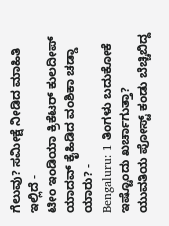ಗೆಲುವು? ಸಮೀಕ್ಷೆ ನೀಡಿದ ಮಾಹಿತಿ ಇಲ್ಲಿದೆ -
ಟೀಂ ಇಂಡಿಯಾ ಕ್ರಿಕೆಟರ್ ಕುಲದೀಪ್ ಯಾದವ್ ಕೈಹಿಡಿದ ವಂಶಿಕಾ ಚಡ್ಡಾ ಯಾರು? -
Bengaluru: 1 ತಿಂಗಳು ಬದುಕೋಕೆ ಇಷ್ಟೊಂದು ಖರ್ಚಾಗುತ್ತಾ? ಯುವತಿಯ ಪೋಸ್ಟ್ ಕಂಡು ಬೆಚ್ಚಿಬಿದ್ದ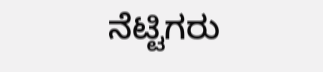ನೆಟ್ಟಿಗರು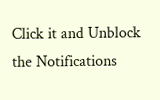Click it and Unblock the Notifications